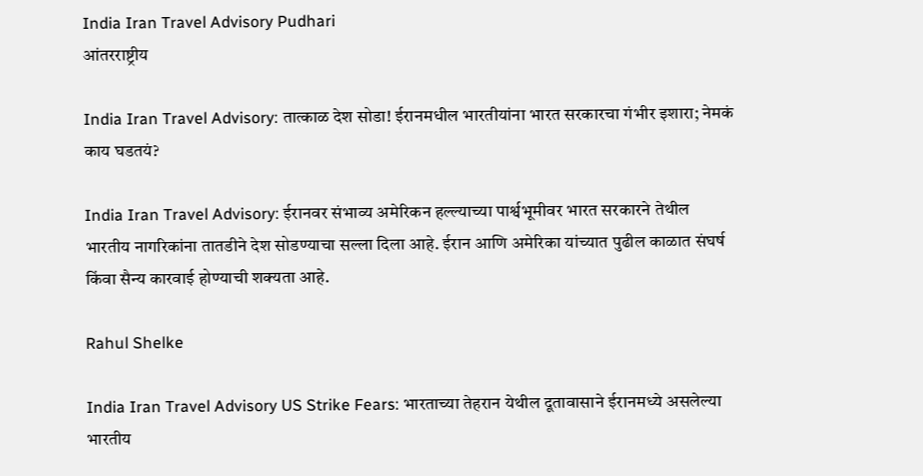India Iran Travel Advisory Pudhari
आंतरराष्ट्रीय

India Iran Travel Advisory: तात्काळ देश सोडा! ईरानमधील भारतीयांना भारत सरकारचा गंभीर इशारा; नेमकं काय घडतयं?

India Iran Travel Advisory: ईरानवर संभाव्य अमेरिकन हल्ल्याच्या पार्श्वभूमीवर भारत सरकारने तेथील भारतीय नागरिकांना तातडीने देश सोडण्याचा सल्ला दिला आहे. ईरान आणि अमेरिका यांच्यात पुढील काळात संघर्ष किंवा सैन्य कारवाई होण्याची शक्यता आहे.

Rahul Shelke

India Iran Travel Advisory US Strike Fears: भारताच्या तेहरान येथील दूतावासाने ईरानमध्ये असलेल्या भारतीय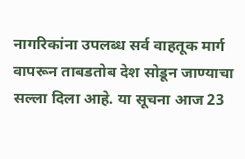नागरिकांना उपलब्ध सर्व वाहतूक मार्ग वापरून ताबडतोब देश सोडून जाण्याचा सल्ला दिला आहे. या सूचना आज 23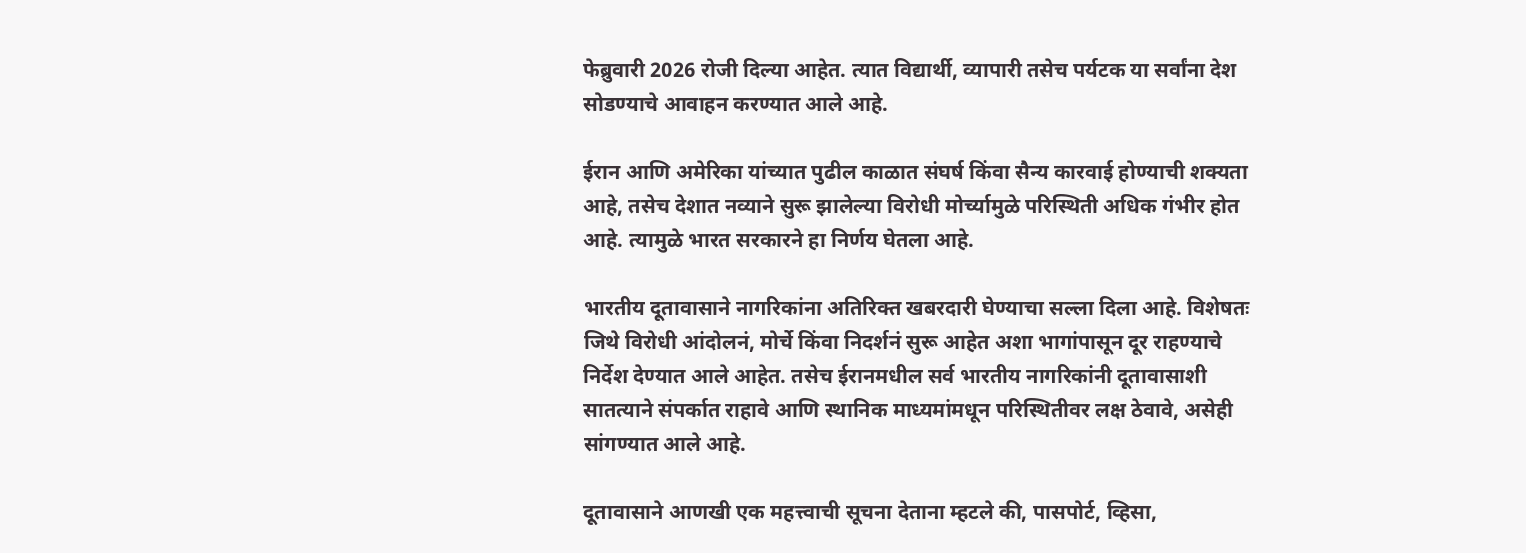फेब्रुवारी 2026 रोजी दिल्या आहेत. त्यात विद्यार्थी, व्यापारी तसेच पर्यटक या सर्वांना देश सोडण्याचे आवाहन करण्यात आले आहे.

ईरान आणि अमेरिका यांच्यात पुढील काळात संघर्ष किंवा सैन्य कारवाई होण्याची शक्यता आहे, तसेच देशात नव्याने सुरू झालेल्या विरोधी मोर्च्यामुळे परिस्थिती अधिक गंभीर होत आहे. त्यामुळे भारत सरकारने हा निर्णय घेतला आहे.

भारतीय दूतावासाने नागरिकांना अतिरिक्त खबरदारी घेण्याचा सल्ला दिला आहे. विशेषतः जिथे विरोधी आंदोलनं, मोर्चे किंवा निदर्शनं सुरू आहेत अशा भागांपासून दूर राहण्याचे निर्देश देण्यात आले आहेत. तसेच ईरानमधील सर्व भारतीय नागरिकांनी दूतावासाशी सातत्याने संपर्कात राहावे आणि स्थानिक माध्यमांमधून परिस्थितीवर लक्ष ठेवावे, असेही सांगण्यात आले आहे.

दूतावासाने आणखी एक महत्त्वाची सूचना देताना म्हटले की, पासपोर्ट, व्हिसा,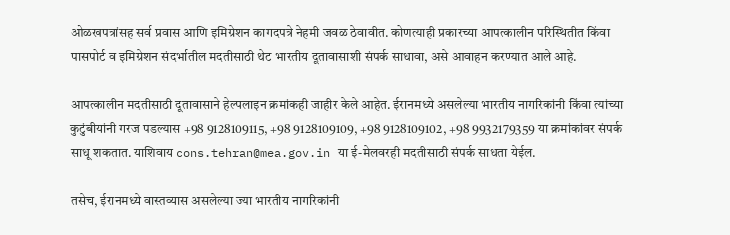ओळखपत्रांसह सर्व प्रवास आणि इमिग्रेशन कागदपत्रे नेहमी जवळ ठेवावीत. कोणत्याही प्रकारच्या आपत्कालीन परिस्थितीत किंवा पासपोर्ट व इमिग्रेशन संदर्भातील मदतीसाठी थेट भारतीय दूतावासाशी संपर्क साधावा, असे आवाहन करण्यात आले आहे.

आपत्कालीन मदतीसाठी दूतावासाने हेल्पलाइन क्रमांकही जाहीर केले आहेत. ईरानमध्ये असलेल्या भारतीय नागरिकांनी किंवा त्यांच्या कुटुंबीयांनी गरज पडल्यास +98 9128109115, +98 9128109109, +98 9128109102, +98 9932179359 या क्रमांकांवर संपर्क साधू शकतात. याशिवाय cons.tehran@mea.gov.in या ई-मेलवरही मदतीसाठी संपर्क साधता येईल.

तसेच, ईरानमध्ये वास्तव्यास असलेल्या ज्या भारतीय नागरिकांनी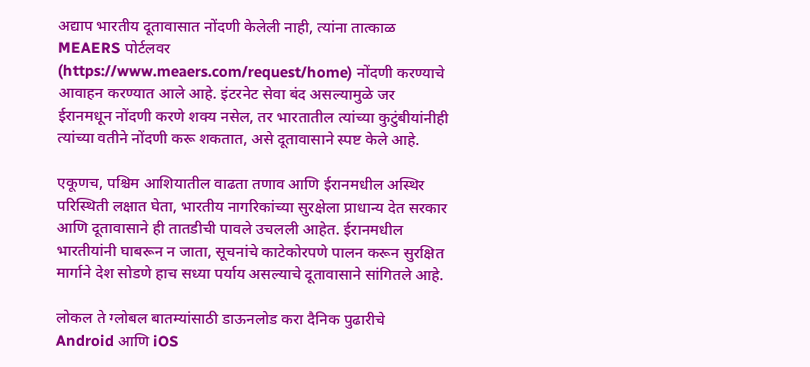अद्याप भारतीय दूतावासात नोंदणी केलेली नाही, त्यांना तात्काळ MEAERS पोर्टलवर (https://www.meaers.com/request/home) नोंदणी करण्याचे आवाहन करण्यात आले आहे. इंटरनेट सेवा बंद असल्यामुळे जर ईरानमधून नोंदणी करणे शक्य नसेल, तर भारतातील त्यांच्या कुटुंबीयांनीही त्यांच्या वतीने नोंदणी करू शकतात, असे दूतावासाने स्पष्ट केले आहे.

एकूणच, पश्चिम आशियातील वाढता तणाव आणि ईरानमधील अस्थिर परिस्थिती लक्षात घेता, भारतीय नागरिकांच्या सुरक्षेला प्राधान्य देत सरकार आणि दूतावासाने ही तातडीची पावले उचलली आहेत. ईरानमधील भारतीयांनी घाबरून न जाता, सूचनांचे काटेकोरपणे पालन करून सुरक्षित मार्गाने देश सोडणे हाच सध्या पर्याय असल्याचे दूतावासाने सांगितले आहे.

लोकल ते ग्लोबल बातम्यांसाठी डाऊनलोड करा दैनिक पुढारीचे Android आणि iOS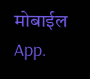मोबाईल App.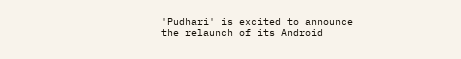'Pudhari' is excited to announce the relaunch of its Android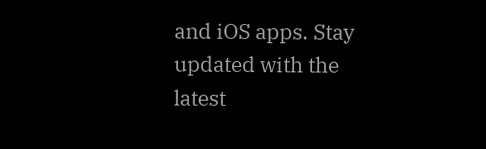and iOS apps. Stay updated with the latest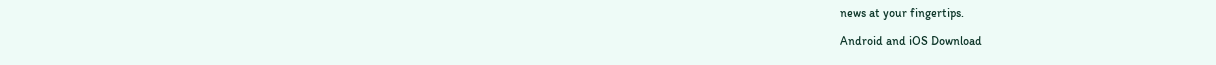news at your fingertips.

Android and iOS Download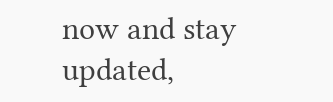now and stay updated,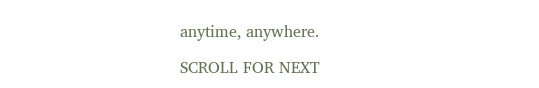anytime, anywhere.

SCROLL FOR NEXT